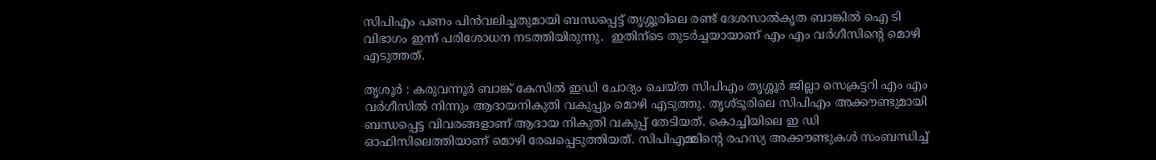സിപിഎം പണം പിൻവലിച്ചതുമായി ബന്ധപ്പെട്ട് തൃശ്ശൂരിലെ രണ്ട് ദേശസാൽകൃത ബാങ്കിൽ ഐ ടി വിഭാഗം ഇന്ന് പരിശോധന നടത്തിയിരുന്നു.  ഇതിന്ടെ തുടർച്ചയായാണ് എം എം വർഗീസിന്റെ മൊഴി എടുത്തത്.

തൃശൂർ : കരുവന്നൂർ ബാങ്ക് കേസിൽ ഇഡി ചോദ്യം ചെയ്ത സിപിഎം തൃശ്ശൂർ ജില്ലാ സെക്രട്ടറി എം എം വർഗീസിൽ നിന്നും ആദായനികുതി വകുപ്പും മൊഴി എടുത്തു. തൃശ്ടൂരിലെ സിപിഎം അക്കൗണ്ടുമായി ബന്ധപ്പെട്ട വിവരങ്ങളാണ് ആദായ നികുതി വകുപ്പ് തേടിയത്. കൊച്ചിയിലെ ഇ ഡി ഓഫിസിലെത്തിയാണ് മൊഴി രേഖപ്പെടുത്തിയത്. സിപിഎമ്മിന്‍റെ രഹസ്യ അക്കൗണ്ടുകൾ സംബന്ധിച്ച്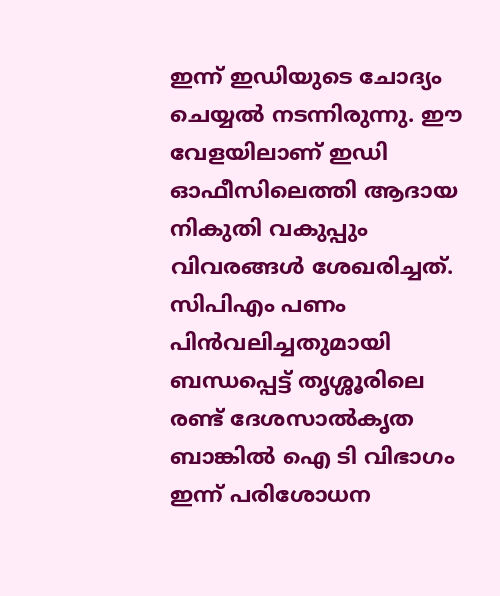ഇന്ന് ഇഡിയുടെ ചോദ്യം ചെയ്യൽ നടന്നിരുന്നു. ഈ വേളയിലാണ് ഇഡി ഓഫീസിലെത്തി ആദായ നികുതി വകുപ്പും വിവരങ്ങൾ ശേഖരിച്ചത്. സിപിഎം പണം പിൻവലിച്ചതുമായി ബന്ധപ്പെട്ട് തൃശ്ശൂരിലെ രണ്ട് ദേശസാൽകൃത ബാങ്കിൽ ഐ ടി വിഭാഗം ഇന്ന് പരിശോധന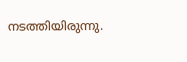നടത്തിയിരുന്നു.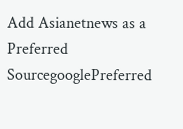Add Asianetnews as a Preferred SourcegooglePreferred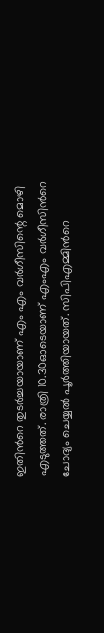ഇതിന്‍റെ തുടർച്ചയായാണ് എം എം വർഗീസിന്റെ മൊഴി എടുത്തത്. രാത്രി 10.30ഓടെയാണ് എംഎം വർഗീസിന്‍റെ ചോദ്യം ചെയ്യൽ പൂർത്തിയായത്. സിപിഎമ്മിന്‍റെ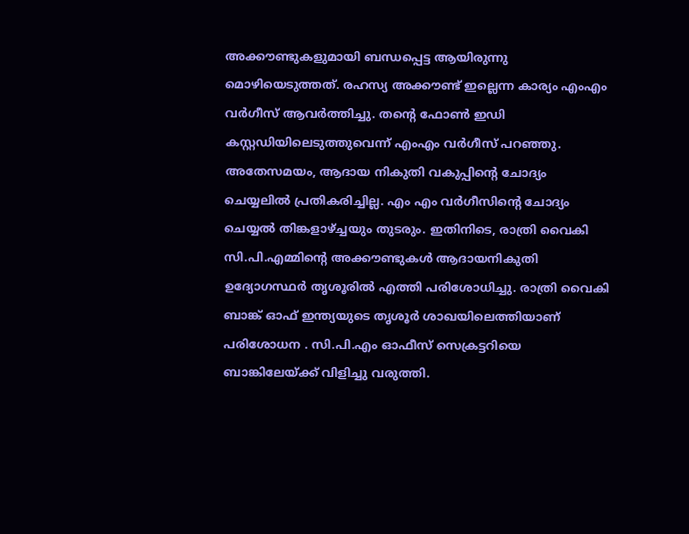അക്കൗണ്ടുകളുമായി ബന്ധപ്പെട്ട ആയിരുന്നു മൊഴിയെടുത്തത്. രഹസ്യ അക്കൗണ്ട് ഇല്ലെന്ന കാര്യം എംഎം വർഗീസ് ആവര്‍ത്തിച്ചു. തന്‍റെ ഫോണ്‍ ഇഡി കസ്റ്റഡിയിലെടുത്തുവെന്ന് എംഎം വര്‍ഗീസ് പറഞ്ഞു. അതേസമയം, ആദായ നികുതി വകുപ്പിന്‍റെ ചോദ്യം ചെയ്യലില്‍ പ്രതികരിച്ചില്ല. എം എം വർഗീസിന്‍റെ ചോദ്യം ചെയ്യൽ തിങ്കളാഴ്ച്ചയും തുടരും. ഇതിനിടെ, രാത്രി വൈകി സി.പി.എമ്മിന്‍റെ അക്കൗണ്ടുകൾ ആദായനികുതി ഉദ്യോഗസ്ഥർ തൃശൂരിൽ എത്തി പരിശോധിച്ചു. രാത്രി വൈകി ബാങ്ക് ഓഫ് ഇന്ത്യയുടെ തൃശൂർ ശാഖയിലെത്തിയാണ് പരിശോധന . സി.പി.എം ഓഫീസ് സെക്രട്ടറിയെ ബാങ്കിലേയ്ക്ക് വിളിച്ചു വരുത്തി.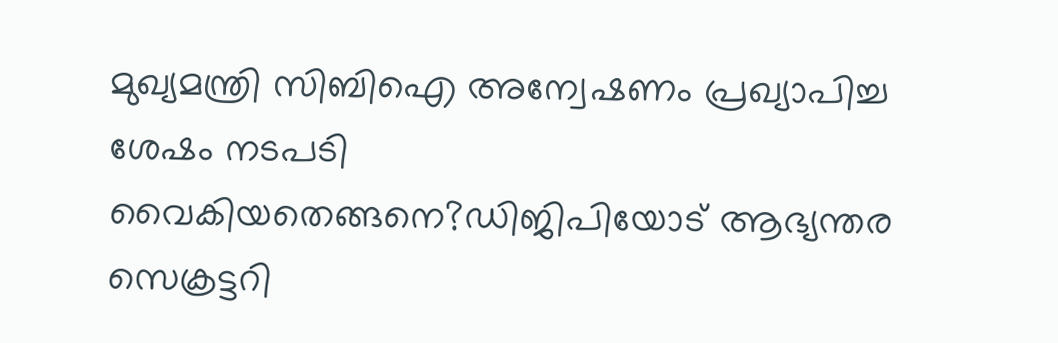മുഖ്യമന്ത്രി സിബിഐ അന്വേഷണം പ്രഖ്യാപിച്ച ശേഷം നടപടി വൈകിയതെങ്ങനെ?ഡിജിപിയോട് ആഭ്യന്തര സെക്രട്ടറി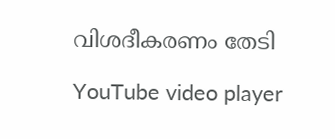വിശദീകരണം തേടി

YouTube video player